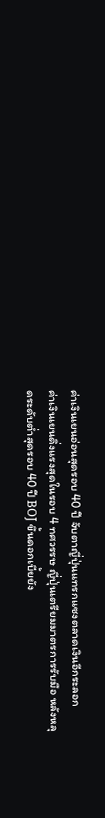ค่าเงินเยนอ่อนสุดรอบ 40 ปี จับตาญี่ปุ่นแทรกแซงตลาดเงินอีกระลอก
ค่าเงินเยนดิ่งแรงสุดในรอบ 4 ทศวรรษ ญี่ปุ่นเตรียมมาตรการรับมือ หลังหลุดระดับต่ำสุดรอบ 40 ปี BOJ ขึ้นดอกเบี้ยยัง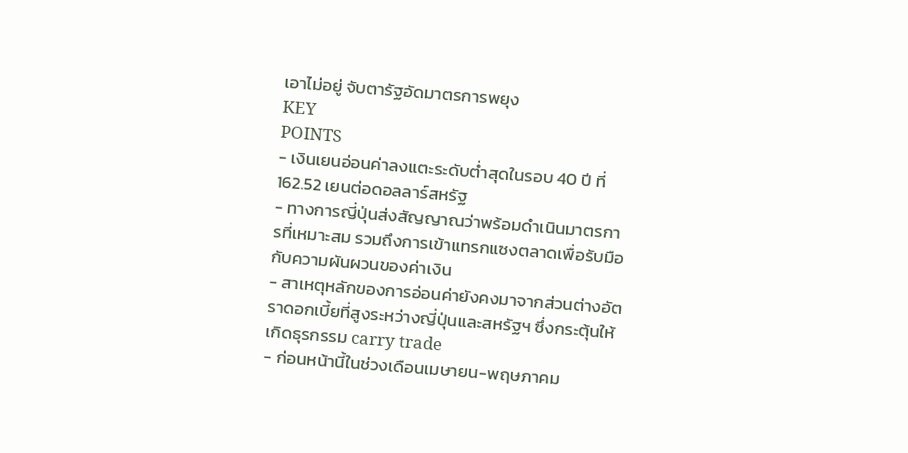เอาไม่อยู่ จับตารัฐอัดมาตรการพยุง
KEY
POINTS
- เงินเยนอ่อนค่าลงแตะระดับต่ำสุดในรอบ 40 ปี ที่ 162.52 เยนต่อดอลลาร์สหรัฐ
- ทางการญี่ปุ่นส่งสัญญาณว่าพร้อมดำเนินมาตรการที่เหมาะสม รวมถึงการเข้าแทรกแซงตลาดเพื่อรับมือกับความผันผวนของค่าเงิน
- สาเหตุหลักของการอ่อนค่ายังคงมาจากส่วนต่างอัตราดอกเบี้ยที่สูงระหว่างญี่ปุ่นและสหรัฐฯ ซึ่งกระตุ้นให้เกิดธุรกรรม carry trade
- ก่อนหน้านี้ในช่วงเดือนเมษายน-พฤษภาคม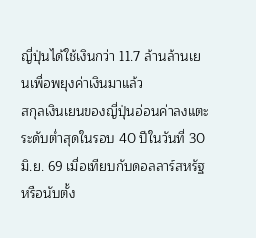ญี่ปุ่นได้ใช้เงินกว่า 11.7 ล้านล้านเยนเพื่อพยุงค่าเงินมาแล้ว
สกุลเงินเยนของญี่ปุ่นอ่อนค่าลงแตะระดับต่ำสุดในรอบ 40 ปีในวันที่ 30 มิ.ย. 69 เมื่อเทียบกับดอลลาร์สหรัฐ หรือนับตั้ง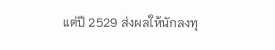แต่ปี 2529 ส่งผลให้นักลงทุ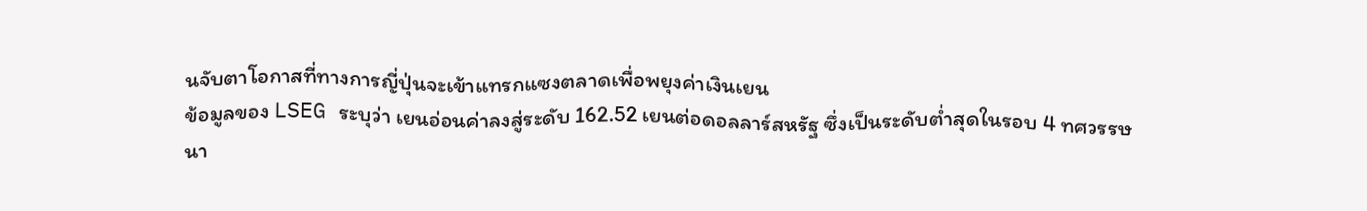นจับตาโอกาสที่ทางการญี่ปุ่นจะเข้าแทรกแซงตลาดเพื่อพยุงค่าเงินเยน
ข้อมูลของ LSEG ระบุว่า เยนอ่อนค่าลงสู่ระดับ 162.52 เยนต่อดอลลาร์สหรัฐ ซึ่งเป็นระดับต่ำสุดในรอบ 4 ทศวรรษ
นา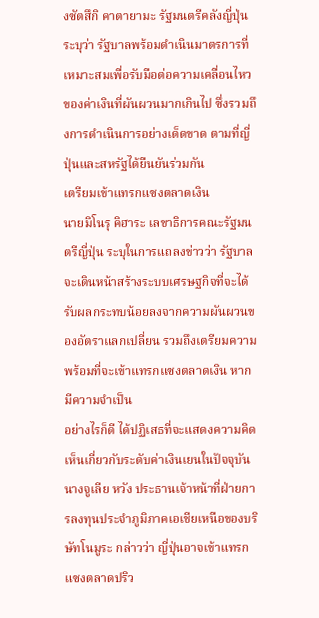งซัตสึกิ คาตายามะ รัฐมนตรีคลังญี่ปุ่น ระบุว่า รัฐบาลพร้อมดำเนินมาตรการที่เหมาะสมเพื่อรับมือต่อความเคลื่อนไหวของค่าเงินที่ผันผวนมากเกินไป ซึ่งรวมถึงการดำเนินการอย่างเด็ดขาด ตามที่ญี่ปุ่นและสหรัฐได้ยืนยันร่วมกัน
เตรียมเข้าแทรกแซงตลาดเงิน
นายมิโนรุ คิฮาระ เลขาธิการคณะรัฐมนตรีญี่ปุ่น ระบุในการแถลงข่าวว่า รัฐบาลจะเดินหน้าสร้างระบบเศรษฐกิจที่จะได้รับผลกระทบน้อยลงจากความผันผวนของอัตราแลกเปลี่ยน รวมถึงเตรียมความพร้อมที่จะเข้าแทรกแซงตลาดเงิน หากมีความจำเป็น
อย่างไรก็ดี ได้ปฏิเสธที่จะแสดงความคิดเห็นเกี่ยวกับระดับค่าเงินเยนในปัจจุบัน
นางจูเลีย หวัง ประธานเจ้าหน้าที่ฝ่ายการลงทุนประจำภูมิภาคเอเชียเหนือของบริษัทโนมูระ กล่าวว่า ญี่ปุ่นอาจเข้าแทรกแซงตลาดปริว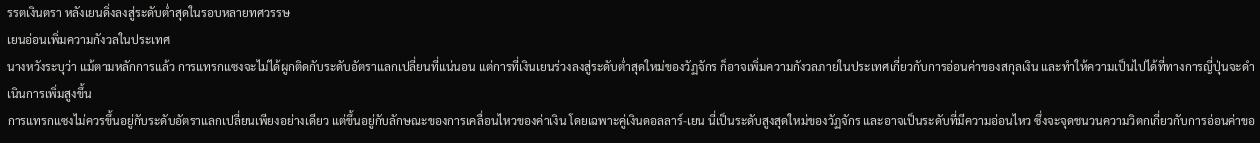รรตเงินตรา หลังเยนดิ่งลงสู่ระดับต่ำสุดในรอบหลายทศวรรษ
เยนอ่อนเพิ่มความกังวลในประเทศ
นางหวังระบุว่า แม้ตามหลักการแล้ว การแทรกแซงจะไม่ได้ผูกติดกับระดับอัตราแลกเปลี่ยนที่แน่นอน แต่การที่เงินเยนร่วงลงสู่ระดับต่ำสุดใหม่ของวัฏจักร ก็อาจเพิ่มความกังวลภายในประเทศเกี่ยวกับการอ่อนค่าของสกุลเงิน และทำให้ความเป็นไปได้ที่ทางการญี่ปุ่นจะดำเนินการเพิ่มสูงขึ้น
การแทรกแซงไม่ควรขึ้นอยู่กับระดับอัตราแลกเปลี่ยนเพียงอย่างเดียว แต่ขึ้นอยู่กับลักษณะของการเคลื่อนไหวของค่าเงิน โดยเฉพาะคู่เงินดอลลาร์-เยน นี่เป็นระดับสูงสุดใหม่ของวัฏจักร และอาจเป็นระดับที่มีความอ่อนไหว ซึ่งจะจุดชนวนความวิตกเกี่ยวกับการอ่อนค่าขอ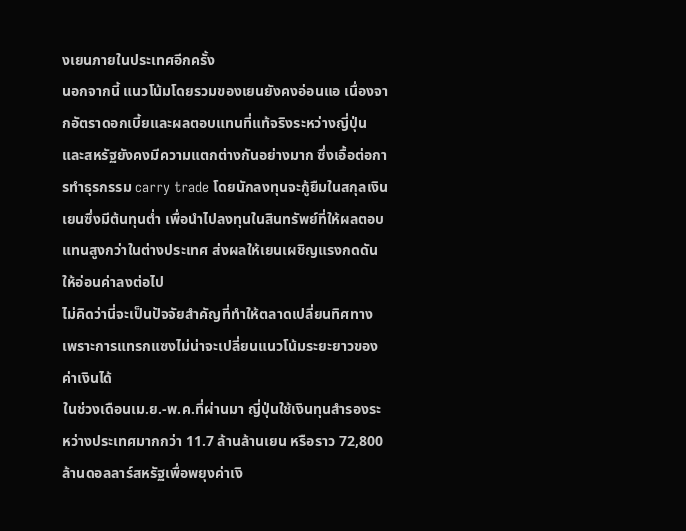งเยนภายในประเทศอีกครั้ง
นอกจากนี้ แนวโน้มโดยรวมของเยนยังคงอ่อนแอ เนื่องจากอัตราดอกเบี้ยและผลตอบแทนที่แท้จริงระหว่างญี่ปุ่นและสหรัฐยังคงมีความแตกต่างกันอย่างมาก ซึ่งเอื้อต่อการทำธุรกรรม carry trade โดยนักลงทุนจะกู้ยืมในสกุลเงินเยนซึ่งมีต้นทุนต่ำ เพื่อนำไปลงทุนในสินทรัพย์ที่ให้ผลตอบแทนสูงกว่าในต่างประเทศ ส่งผลให้เยนเผชิญแรงกดดันให้อ่อนค่าลงต่อไป
ไม่คิดว่านี่จะเป็นปัจจัยสำคัญที่ทำให้ตลาดเปลี่ยนทิศทาง เพราะการแทรกแซงไม่น่าจะเปลี่ยนแนวโน้มระยะยาวของค่าเงินได้
ในช่วงเดือนเม.ย.-พ.ค.ที่ผ่านมา ญี่ปุ่นใช้เงินทุนสำรองระหว่างประเทศมากกว่า 11.7 ล้านล้านเยน หรือราว 72,800 ล้านดอลลาร์สหรัฐเพื่อพยุงค่าเงิ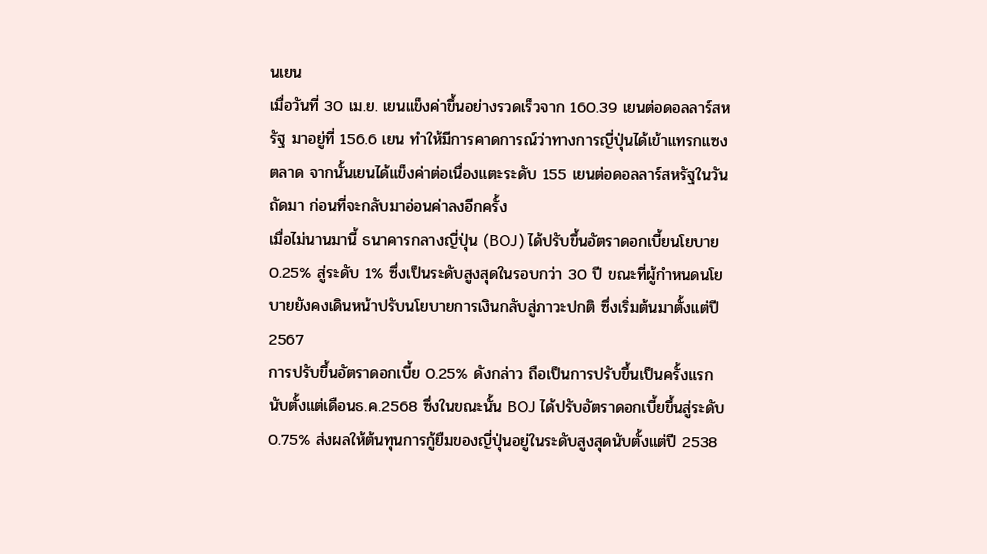นเยน
เมื่อวันที่ 30 เม.ย. เยนแข็งค่าขึ้นอย่างรวดเร็วจาก 160.39 เยนต่อดอลลาร์สหรัฐ มาอยู่ที่ 156.6 เยน ทำให้มีการคาดการณ์ว่าทางการญี่ปุ่นได้เข้าแทรกแซงตลาด จากนั้นเยนได้แข็งค่าต่อเนื่องแตะระดับ 155 เยนต่อดอลลาร์สหรัฐในวันถัดมา ก่อนที่จะกลับมาอ่อนค่าลงอีกครั้ง
เมื่อไม่นานมานี้ ธนาคารกลางญี่ปุ่น (BOJ) ได้ปรับขึ้นอัตราดอกเบี้ยนโยบาย 0.25% สู่ระดับ 1% ซึ่งเป็นระดับสูงสุดในรอบกว่า 30 ปี ขณะที่ผู้กำหนดนโยบายยังคงเดินหน้าปรับนโยบายการเงินกลับสู่ภาวะปกติ ซึ่งเริ่มต้นมาตั้งแต่ปี 2567
การปรับขึ้นอัตราดอกเบี้ย 0.25% ดังกล่าว ถือเป็นการปรับขึ้นเป็นครั้งแรกนับตั้งแต่เดือนธ.ค.2568 ซึ่งในขณะนั้น BOJ ได้ปรับอัตราดอกเบี้ยขึ้นสู่ระดับ 0.75% ส่งผลให้ต้นทุนการกู้ยืมของญี่ปุ่นอยู่ในระดับสูงสุดนับตั้งแต่ปี 2538